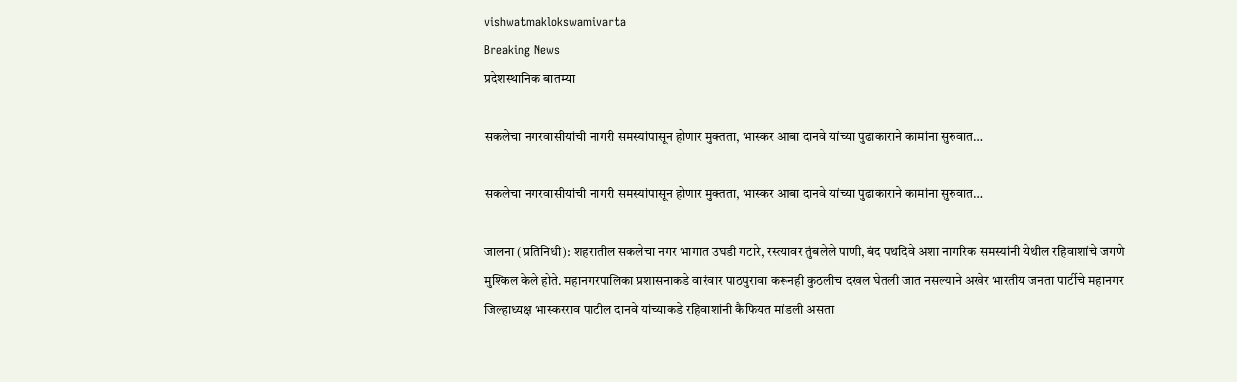vishwatmaklokswamivarta
Breaking News
प्रदेशस्थानिक बातम्या

सकलेचा नगरवासीयांची नागरी समस्यांपासून होणार मुक्तता, भास्कर आबा दानवे यांच्या पुढाकाराने कामांना सुरुवात…

सकलेचा नगरवासीयांची नागरी समस्यांपासून होणार मुक्तता, भास्कर आबा दानवे यांच्या पुढाकाराने कामांना सुरुवात…

जालना (प्रतिनिधी): शहरातील सकलेचा नगर भागात उघडी गटारे, रस्त्यावर तुंबलेले पाणी, बंद पथदिवे अशा नागरिक समस्यांनी येथील रहिवाशांचे जगणे मुश्किल केले होते. महानगरपालिका प्रशासनाकडे वारंवार पाठपुरावा करूनही कुठलीच दखल घेतली जात नसल्याने अखेर भारतीय जनता पार्टीचे महानगर जिल्हाध्यक्ष भास्करराव पाटील दानवे यांच्याकडे रहिवाशांनी कैफियत मांडली असता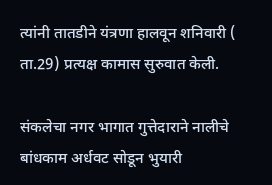त्यांनी तातडीने यंत्रणा हालवून शनिवारी ( ता.29) प्रत्यक्ष कामास सुरुवात केली.

संकलेचा नगर भागात गुत्तेदाराने नालीचे बांधकाम अर्धवट सोडून भुयारी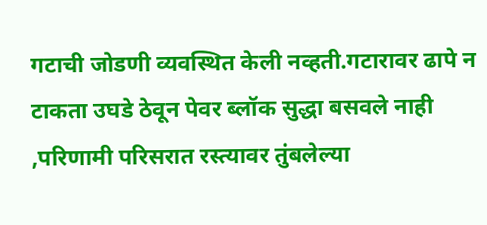गटाची जोडणी व्यवस्थित केली नव्हती.गटारावर ढापे न टाकता उघडे ठेवून पेवर ब्लॉक सुद्धा बसवले नाही ,परिणामी परिसरात रस्त्यावर तुंबलेल्या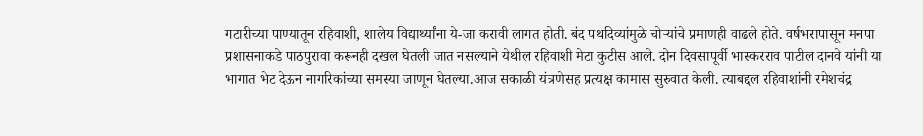गटारीच्या पाण्यातून रहिवाशी, शालेय विद्यार्थ्यांना ये-जा करावी लागत होती. बंद पथदिव्यांमुळे चोऱ्यांचे प्रमाणही वाढले होते. वर्षभरापासून मनपा प्रशासनाकडे पाठपुरावा करूनही दखल घेतली जात नसल्याने येथील रहिवाशी मेटा कुटीस आले. दोन दिवसापूर्वी भास्करराव पाटील दानवे यांनी या भागात भेट देऊन नागरिकांच्या समस्या जाणून घेतल्या.आज सकाळी यंत्रणेसह प्रत्यक्ष कामास सुरुवात केली. त्याबद्दल रहिवाशांनी रमेशचंद्र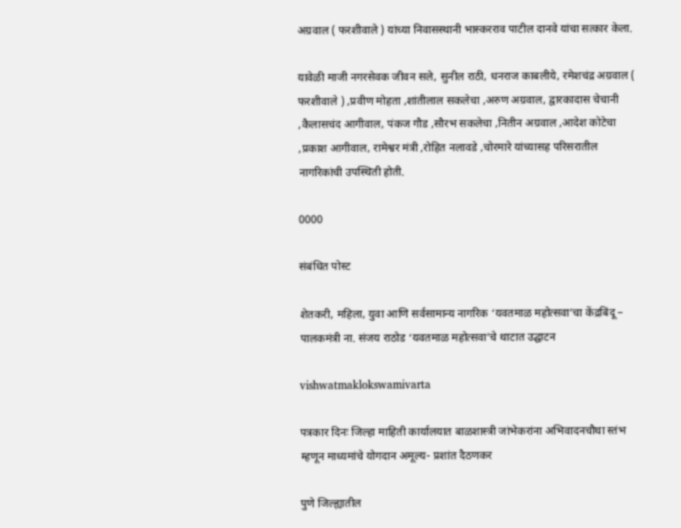अग्रवाल ( फरशीवाले ) यांच्या निवासस्थानी भास्करराव पाटील दानवे यांचा सत्कार केला.

यावेळी माजी नगरसेवक जीवन सले, सुनील राठी, धनराज काबलीये, रमेशचंद्र अग्रवाल ( फरशीवाले ) ,प्रवीण मोहता ,शांतीलाल सकलेचा ,अरुण अग्रवाल, द्वारकादास चेचानी ,कैलासचंद आगीवाल, पंकज गौड ,सौरभ सकलेचा ,नितीन अग्रवाल ,आदेश कोटेचा ,प्रकाश आगीवाल, रामेश्वर मंत्री ,रोहित नलावडे ,चोरमारे यांच्यासह परिसरातील नागरिकांची उपस्थिती होती.

0000

संबंधित पोस्ट

शेतकरी, महिला, युवा आणि सर्वसामान्य नागरिक ‘यवतमाळ महोत्सवा’चा केंद्रबिंदू – पालकमंत्री ना. संजय राठोड ‘यवतमाळ महोत्सवा’चे थाटात उद्घाटन

vishwatmaklokswamivarta

पत्रकार दिनः जिल्हा माहिती कार्यालयात बाळशास्त्री जांभेकरांना अभिवादनचौथा स्तंभ म्हणून माध्यमांचे योगदान अमूल्य- प्रशांत दैठणकर

पुणे जिल्ह्यातील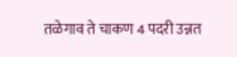तळेगाव ते चाकण 4 पदरी उन्नत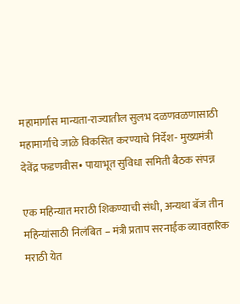महामार्गास मान्यता-राज्यातील सुलभ दळणवळणासाठी महामार्गाचे जाळे विकसित करण्याचे निर्देश- मुख्यमंत्री देवेंद्र फडणवीस• पायाभूत सुविधा समिती बैठक संपन्न

एक महिन्यात मराठी शिकण्याची संधी, अन्यथा बॅज तीन महिन्यांसाठी निलंबित – मंत्री प्रताप सरनाईक व्यावहारिक मराठी येत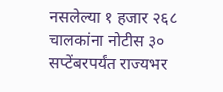नसलेल्या १ हजार २६८ चालकांना नोटीस ३० सप्टेंबरपर्यंत राज्यभर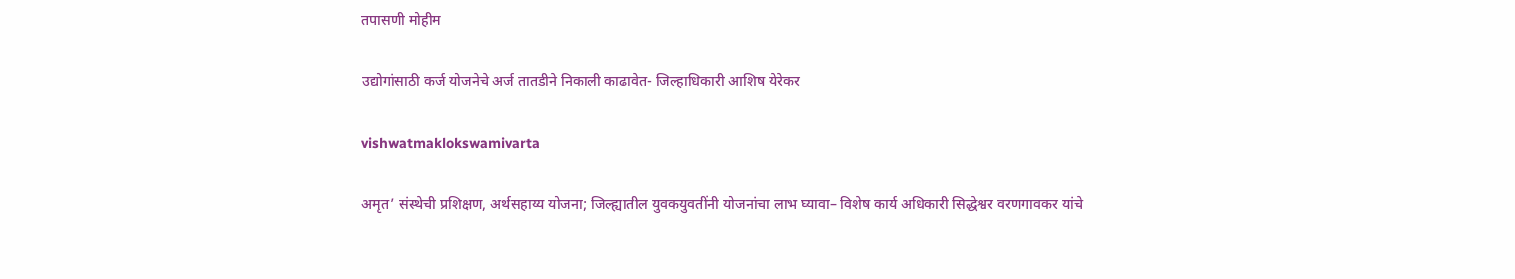तपासणी मोहीम

उद्योगांसाठी कर्ज योजनेचे अर्ज तातडीने निकाली काढावेत- जिल्हाधिकारी आशिष येरेकर

vishwatmaklokswamivarta

अमृत’ संस्थेची प्रशिक्षण, अर्थसहाय्य योजना; जिल्ह्यातील युवकयुवतींनी योजनांचा लाभ घ्यावा– विशेष कार्य अधिकारी सिद्धेश्वर वरणगावकर यांचे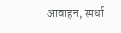आवाहन, स्पर्धा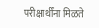परीक्षार्थींना मिळते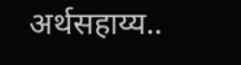अर्थसहाय्य..